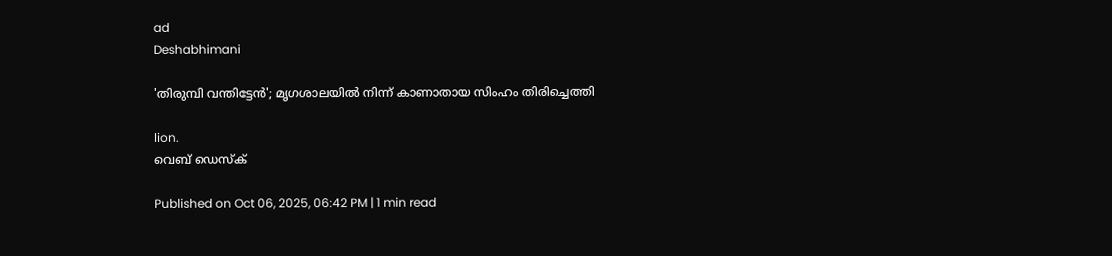ad
Deshabhimani

'തിരുമ്പി വന്തിട്ടേന്‍'; മൃഗശാലയിൽ നിന്ന് കാണാതായ സിംഹം തിരിച്ചെത്തി

lion.
വെബ് ഡെസ്ക്

Published on Oct 06, 2025, 06:42 PM | 1 min read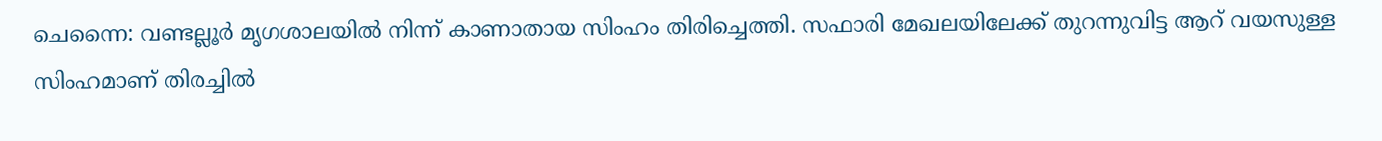ചെന്നൈ: വണ്ടല്ലൂർ മൃഗശാലയിൽ നിന്ന് കാണാതായ സിംഹം തിരിച്ചെത്തി. സഫാരി മേഖലയിലേക്ക് തുറന്നുവിട്ട ആറ് വയസുള്ള സിംഹമാണ് തിരച്ചിൽ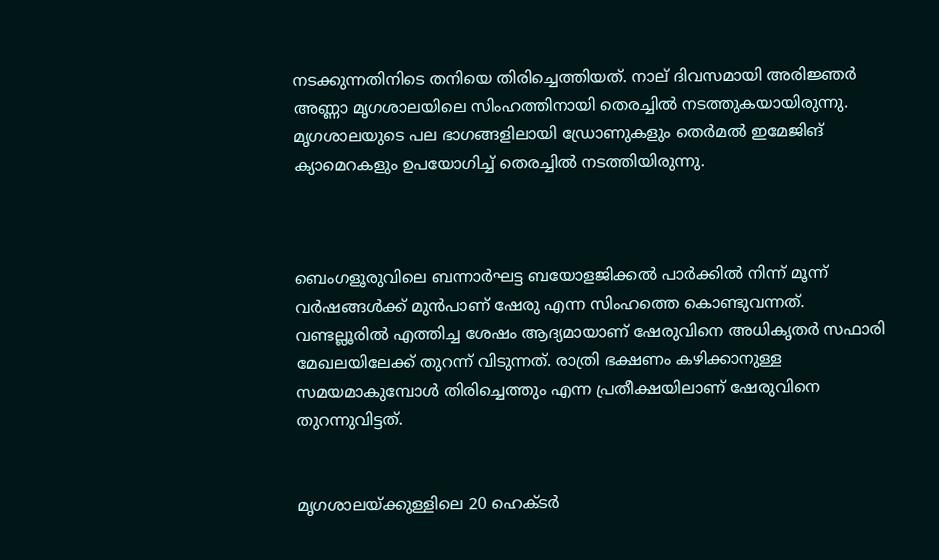നടക്കുന്നതിനിടെ തനിയെ തിരിച്ചെത്തിയത്. നാല് ദിവസമായി അരിജ്ഞർ അണ്ണാ മൃഗശാലയിലെ സിംഹത്തിനായി തെരച്ചിൽ നടത്തുകയായിരുന്നു. മൃഗശാലയുടെ പല ഭാഗങ്ങളിലായി ഡ്രോണുകളും തെർമൽ ഇമേജിങ് ക്യാമെറകളും ഉപയോഗിച്ച് തെരച്ചിൽ നടത്തിയിരുന്നു.



ബെംഗളൂരുവിലെ ബന്നാർഘട്ട ബയോളജിക്കൽ പാർക്കിൽ നിന്ന് മൂന്ന് വർഷങ്ങൾക്ക് മുൻപാണ് ഷേരു എന്ന സിംഹത്തെ കൊണ്ടുവന്നത്. വണ്ടല്ലൂരിൽ എത്തിച്ച ശേഷം ആദ്യമായാണ് ഷേരുവിനെ അധികൃതർ സഫാരി മേഖലയിലേക്ക് തുറന്ന് വിടുന്നത്. രാത്രി ഭക്ഷണം കഴിക്കാനുള്ള സമയമാകുമ്പോൾ തിരിച്ചെത്തും എന്ന പ്രതീക്ഷയിലാണ് ഷേരുവിനെ തുറന്നുവിട്ടത്.


മൃഗശാലയ്ക്കുള്ളിലെ 20 ഹെക്ടർ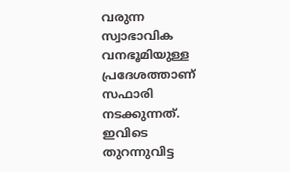വരുന്ന സ്വാഭാവിക വനഭൂമിയുള്ള പ്രദേശത്താണ് സഫാരി നടക്കുന്നത്. ഇവിടെ തുറന്നുവിട്ട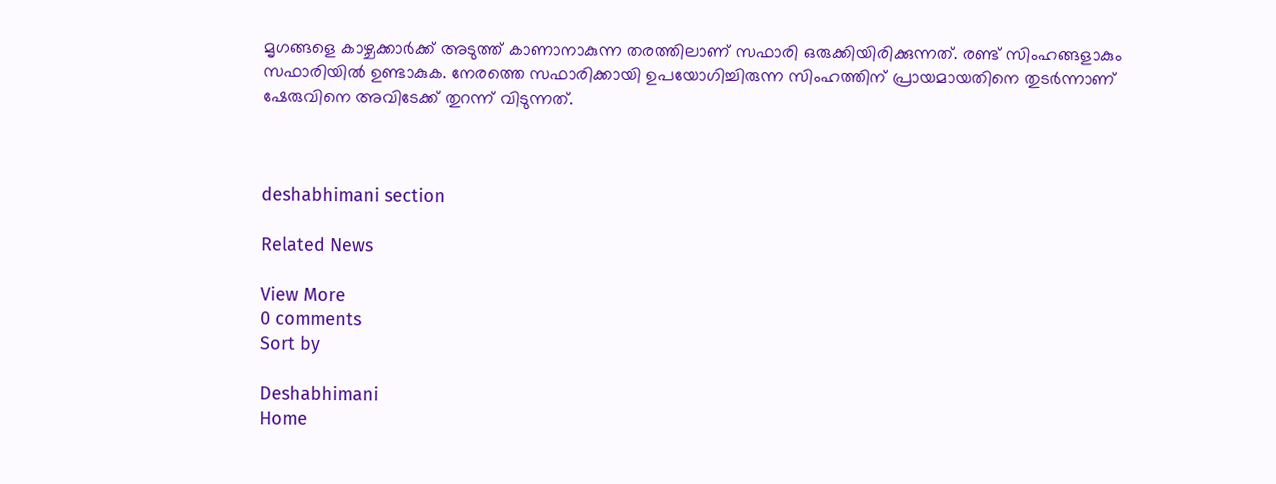മൃഗങ്ങളെ കാഴ്ചക്കാർക്ക് അടുത്ത് കാണാനാകുന്ന തരത്തിലാണ് സഫാരി ഒരുക്കിയിരിക്കുന്നത്. രണ്ട് സിംഹങ്ങളാകും സഫാരിയിൽ ഉണ്ടാകുക. നേരത്തെ സഫാരിക്കായി ഉപയോഗിച്ചിരുന്ന സിംഹത്തിന് പ്രായമായതിനെ തുടർന്നാണ് ഷേരുവിനെ അവിടേക്ക് തുറന്ന് വിടുന്നത്.



deshabhimani section

Related News

View More
0 comments
Sort by

Deshabhimani
Home